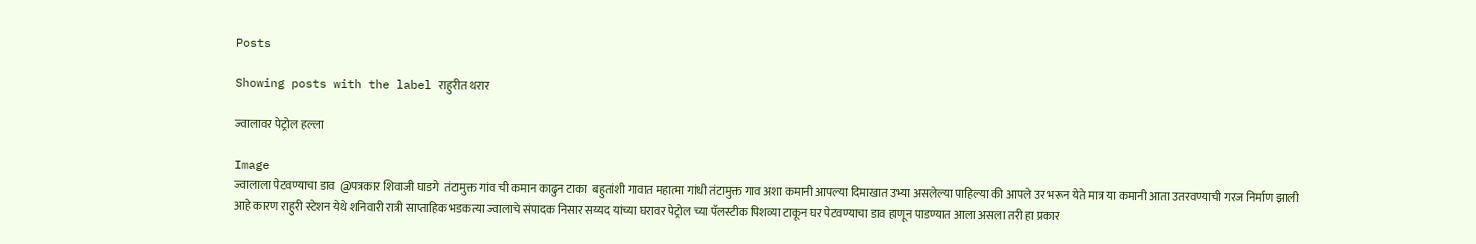Posts

Showing posts with the label राहुरीत थरार

ज्वालावर पेट्रोल हल्ला

Image
ज्वालाला पेटवण्याचा डाव  @पत्रकार शिवाजी घाडगे  तंटामुक्त गांव ची कमान काढुन टाका  बहुतांशी गावात महात्मा गांधी तंटामुक्त गाव अशा कमानी आपल्या दिमाखात उभ्या असलेल्या पाहिल्या की आपले उर भरून येते मात्र या कमानी आता उतरवण्याची गरज निर्माण झाली आहे कारण राहुरी स्टेशन येथे शनिवारी रात्री साप्ताहिक भडकत्या ज्वालाचे संपादक निसार सय्यद यांच्या घरावर पेट्रोल च्या पॅलस्टीक पिशव्या टाकून घर पेटवण्याचा डाव हाणून पाडण्यात आला असला तरी हा प्रकार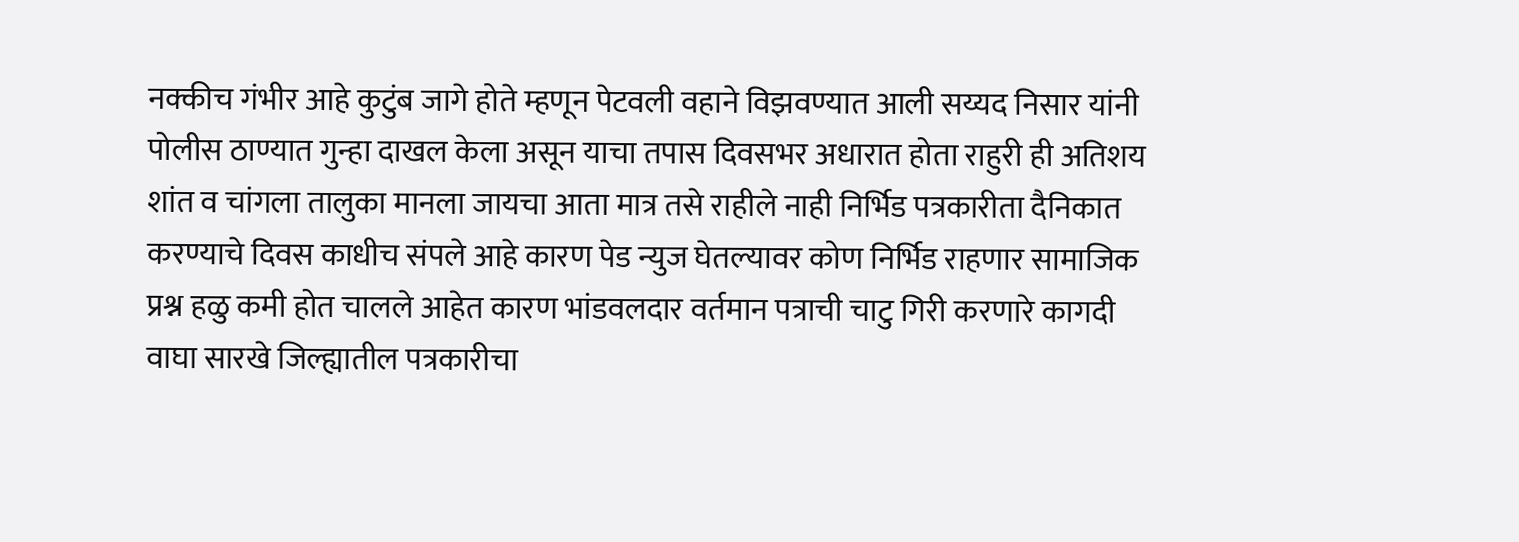नक्कीच गंभीर आहे कुटुंब जागे होते म्हणून पेटवली वहाने विझवण्यात आली सय्यद निसार यांनी पोलीस ठाण्यात गुन्हा दाखल केला असून याचा तपास दिवसभर अधारात होता राहुरी ही अतिशय शांत व चांगला तालुका मानला जायचा आता मात्र तसे राहीले नाही निर्भिड पत्रकारीता दैनिकात करण्याचे दिवस काधीच संपले आहे कारण पेड न्युज घेतल्यावर कोण निर्भिड राहणार सामाजिक प्रश्न हळु कमी होत चालले आहेत कारण भांडवलदार वर्तमान पत्राची चाटु गिरी करणारे कागदी वाघा सारखे जिल्ह्यातील पत्रकारीचा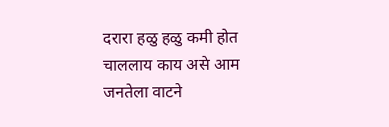दरारा हळु हळु कमी होत चाललाय काय असे आम जनतेला वाटने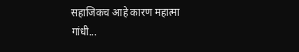सहाजिकच आहे कारण महात्मा गांधी...